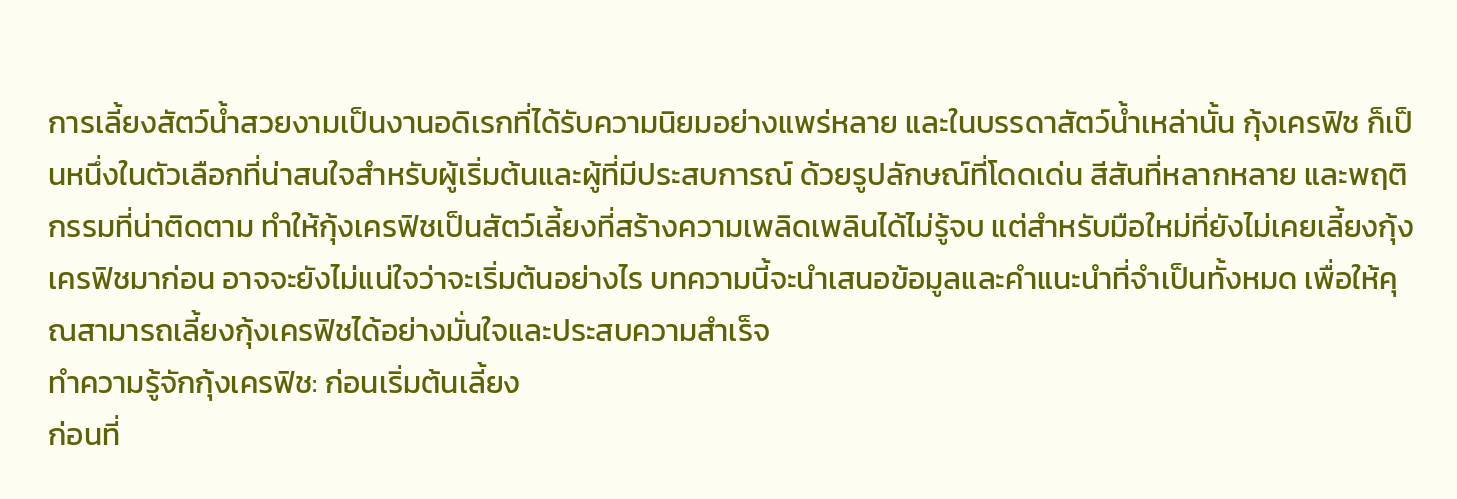การเลี้ยงสัตว์น้ำสวยงามเป็นงานอดิเรกที่ได้รับความนิยมอย่างแพร่หลาย และในบรรดาสัตว์น้ำเหล่านั้น กุ้งเครฟิช ก็เป็นหนึ่งในตัวเลือกที่น่าสนใจสำหรับผู้เริ่มต้นและผู้ที่มีประสบการณ์ ด้วยรูปลักษณ์ที่โดดเด่น สีสันที่หลากหลาย และพฤติกรรมที่น่าติดตาม ทำให้กุ้งเครฟิชเป็นสัตว์เลี้ยงที่สร้างความเพลิดเพลินได้ไม่รู้จบ แต่สำหรับมือใหม่ที่ยังไม่เคยเลี้ยงกุ้งเครฟิชมาก่อน อาจจะยังไม่แน่ใจว่าจะเริ่มต้นอย่างไร บทความนี้จะนำเสนอข้อมูลและคำแนะนำที่จำเป็นทั้งหมด เพื่อให้คุณสามารถเลี้ยงกุ้งเครฟิชได้อย่างมั่นใจและประสบความสำเร็จ
ทำความรู้จักกุ้งเครฟิช: ก่อนเริ่มต้นเลี้ยง
ก่อนที่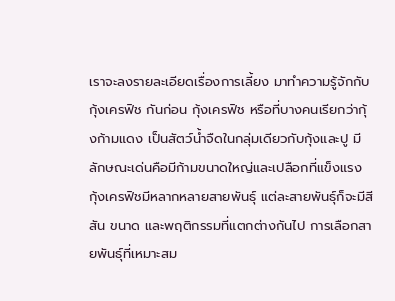เราจะลงรายละเอียดเรื่องการเลี้ยง มาทำความรู้จักกับ กุ้งเครฟิช กันก่อน กุ้งเครฟิช หรือที่บางคนเรียกว่ากุ้งก้ามแดง เป็นสัตว์น้ำจืดในกลุ่มเดียวกับกุ้งและปู มีลักษณะเด่นคือมีก้ามขนาดใหญ่และเปลือกที่แข็งแรง กุ้งเครฟิชมีหลากหลายสายพันธุ์ แต่ละสายพันธุ์ก็จะมีสีสัน ขนาด และพฤติกรรมที่แตกต่างกันไป การเลือกสายพันธุ์ที่เหมาะสม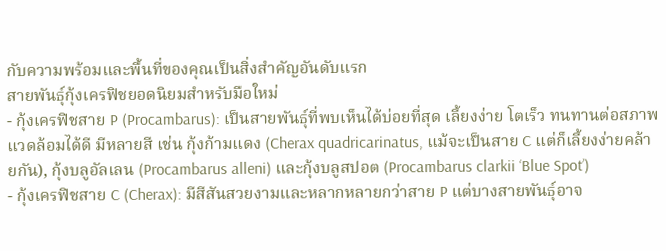กับความพร้อมและพื้นที่ของคุณเป็นสิ่งสำคัญอันดับแรก
สายพันธุ์กุ้งเครฟิชยอดนิยมสำหรับมือใหม่
- กุ้งเครฟิชสาย P (Procambarus): เป็นสายพันธุ์ที่พบเห็นได้บ่อยที่สุด เลี้ยงง่าย โตเร็ว ทนทานต่อสภาพแวดล้อมได้ดี มีหลายสี เช่น กุ้งก้ามแดง (Cherax quadricarinatus, แม้จะเป็นสาย C แต่ก็เลี้ยงง่ายคล้ายกัน), กุ้งบลูอัลเลน (Procambarus alleni) และกุ้งบลูสปอต (Procambarus clarkii ‘Blue Spot’)
- กุ้งเครฟิชสาย C (Cherax): มีสีสันสวยงามและหลากหลายกว่าสาย P แต่บางสายพันธุ์อาจ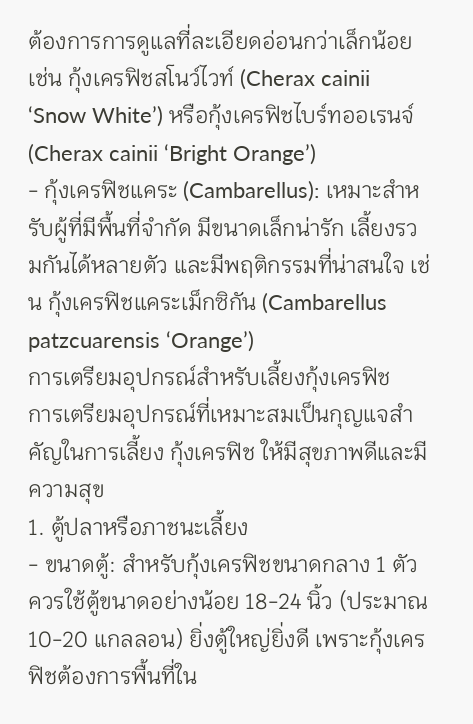ต้องการการดูแลที่ละเอียดอ่อนกว่าเล็กน้อย เช่น กุ้งเครฟิชสโนว์ไวท์ (Cherax cainii ‘Snow White’) หรือกุ้งเครฟิชไบร์ทออเรนจ์ (Cherax cainii ‘Bright Orange’)
- กุ้งเครฟิชแคระ (Cambarellus): เหมาะสำหรับผู้ที่มีพื้นที่จำกัด มีขนาดเล็กน่ารัก เลี้ยงรวมกันได้หลายตัว และมีพฤติกรรมที่น่าสนใจ เช่น กุ้งเครฟิชแคระเม็กซิกัน (Cambarellus patzcuarensis ‘Orange’)
การเตรียมอุปกรณ์สำหรับเลี้ยงกุ้งเครฟิช
การเตรียมอุปกรณ์ที่เหมาะสมเป็นกุญแจสำคัญในการเลี้ยง กุ้งเครฟิช ให้มีสุขภาพดีและมีความสุข
1. ตู้ปลาหรือภาชนะเลี้ยง
- ขนาดตู้: สำหรับกุ้งเครฟิชขนาดกลาง 1 ตัว ควรใช้ตู้ขนาดอย่างน้อย 18-24 นิ้ว (ประมาณ 10-20 แกลลอน) ยิ่งตู้ใหญ่ยิ่งดี เพราะกุ้งเครฟิชต้องการพื้นที่ใน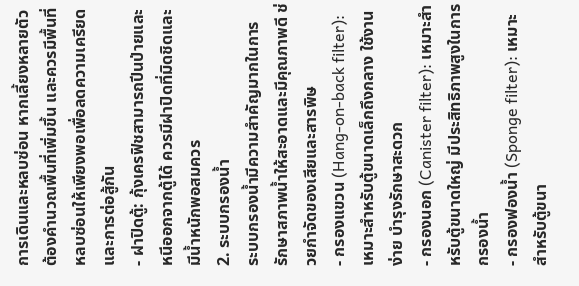การเดินและหลบซ่อน หากเลี้ยงหลายตัวต้องคำนวณพื้นที่เพิ่มขึ้น และควรมีพื้นที่หลบซ่อนให้เพียงพอเพื่อลดความเครียดและการต่อสู้กัน
- ฝาปิดตู้: กุ้งเครฟิชสามารถปีนป่ายและหนีออกจากตู้ได้ ควรมีฝาปิดที่มิดชิดและมีน้ำหนักพอสมควร
2. ระบบกรองน้ำ
ระบบกรองน้ำมีความสำคัญมากในการรักษาสภาพน้ำให้สะอาดและมีคุณภาพดี ช่วยกำจัดของเสียและสารพิษ
- กรองแขวน (Hang-on-back filter): เหมาะสำหรับตู้ขนาดเล็กถึงกลาง ใช้งานง่าย บำรุงรักษาสะดวก
- กรองนอก (Canister filter): เหมาะสำหรับตู้ขนาดใหญ่ มีประสิทธิภาพสูงในการกรองน้ำ
- กรองฟองน้ำ (Sponge filter): เหมาะสำหรับตู้ขนา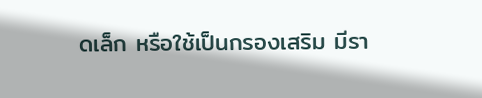ดเล็ก หรือใช้เป็นกรองเสริม มีรา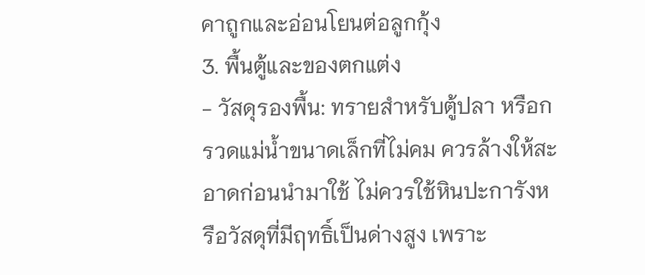คาถูกและอ่อนโยนต่อลูกกุ้ง
3. พื้นตู้และของตกแต่ง
- วัสดุรองพื้น: ทรายสำหรับตู้ปลา หรือกรวดแม่น้ำขนาดเล็กที่ไม่คม ควรล้างให้สะอาดก่อนนำมาใช้ ไม่ควรใช้หินปะการังหรือวัสดุที่มีฤทธิ์เป็นด่างสูง เพราะ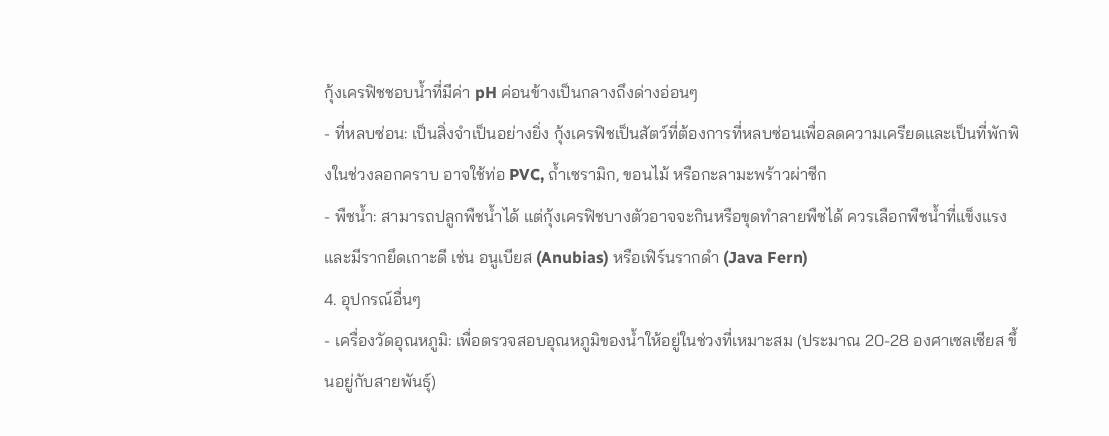กุ้งเครฟิชชอบน้ำที่มีค่า pH ค่อนข้างเป็นกลางถึงด่างอ่อนๆ
- ที่หลบซ่อน: เป็นสิ่งจำเป็นอย่างยิ่ง กุ้งเครฟิชเป็นสัตว์ที่ต้องการที่หลบซ่อนเพื่อลดความเครียดและเป็นที่พักพิงในช่วงลอกคราบ อาจใช้ท่อ PVC, ถ้ำเซรามิก, ขอนไม้ หรือกะลามะพร้าวผ่าซีก
- พืชน้ำ: สามารถปลูกพืชน้ำได้ แต่กุ้งเครฟิชบางตัวอาจจะกินหรือขุดทำลายพืชได้ ควรเลือกพืชน้ำที่แข็งแรงและมีรากยึดเกาะดี เช่น อนูเบียส (Anubias) หรือเฟิร์นรากดำ (Java Fern)
4. อุปกรณ์อื่นๆ
- เครื่องวัดอุณหภูมิ: เพื่อตรวจสอบอุณหภูมิของน้ำให้อยู่ในช่วงที่เหมาะสม (ประมาณ 20-28 องศาเซลเซียส ขึ้นอยู่กับสายพันธุ์)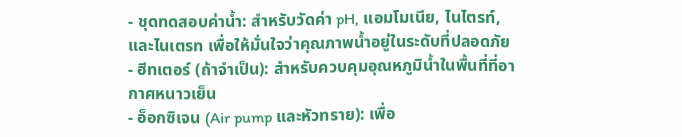- ชุดทดสอบค่าน้ำ: สำหรับวัดค่า pH, แอมโมเนีย, ไนไตรท์, และไนเตรท เพื่อให้มั่นใจว่าคุณภาพน้ำอยู่ในระดับที่ปลอดภัย
- ฮีทเตอร์ (ถ้าจำเป็น): สำหรับควบคุมอุณหภูมิน้ำในพื้นที่ที่อากาศหนาวเย็น
- อ็อกซิเจน (Air pump และหัวทราย): เพื่อ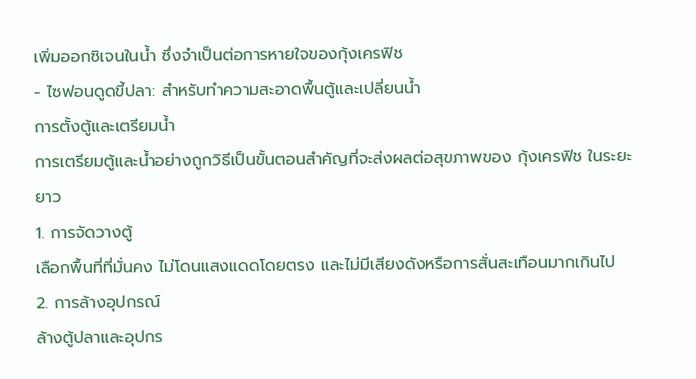เพิ่มออกซิเจนในน้ำ ซึ่งจำเป็นต่อการหายใจของกุ้งเครฟิช
- ไซฟอนดูดขี้ปลา: สำหรับทำความสะอาดพื้นตู้และเปลี่ยนน้ำ
การตั้งตู้และเตรียมน้ำ
การเตรียมตู้และน้ำอย่างถูกวิธีเป็นขั้นตอนสำคัญที่จะส่งผลต่อสุขภาพของ กุ้งเครฟิช ในระยะยาว
1. การจัดวางตู้
เลือกพื้นที่ที่มั่นคง ไม่โดนแสงแดดโดยตรง และไม่มีเสียงดังหรือการสั่นสะเทือนมากเกินไป
2. การล้างอุปกรณ์
ล้างตู้ปลาและอุปกร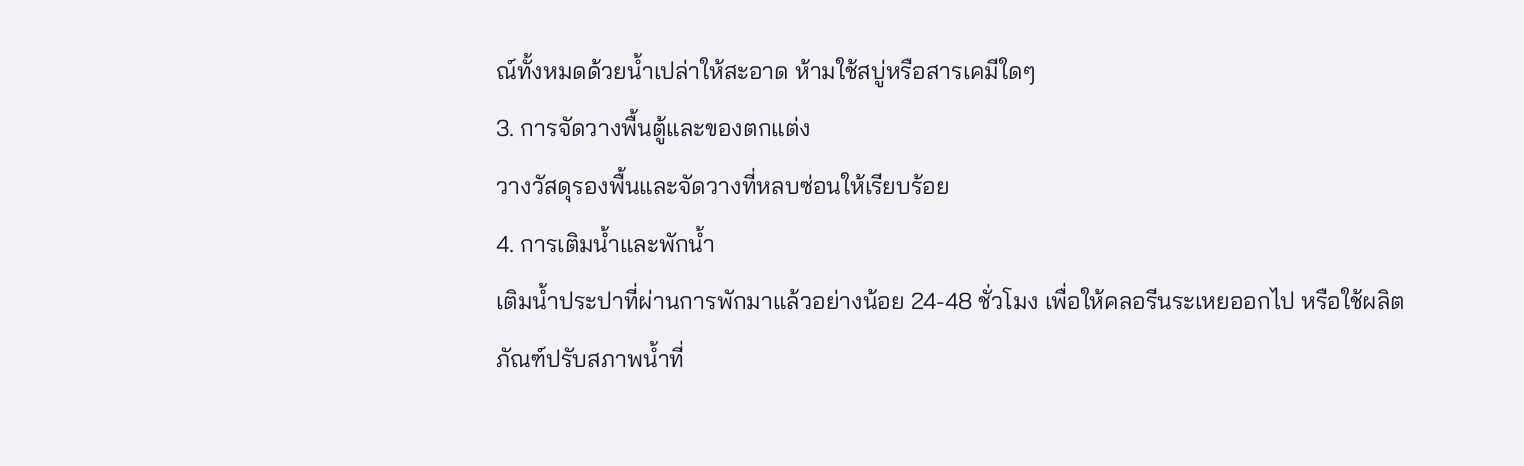ณ์ทั้งหมดด้วยน้ำเปล่าให้สะอาด ห้ามใช้สบู่หรือสารเคมีใดๆ
3. การจัดวางพื้นตู้และของตกแต่ง
วางวัสดุรองพื้นและจัดวางที่หลบซ่อนให้เรียบร้อย
4. การเติมน้ำและพักน้ำ
เติมน้ำประปาที่ผ่านการพักมาแล้วอย่างน้อย 24-48 ชั่วโมง เพื่อให้คลอรีนระเหยออกไป หรือใช้ผลิตภัณฑ์ปรับสภาพน้ำที่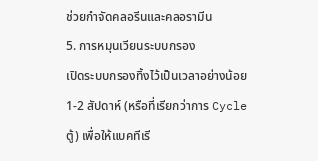ช่วยกำจัดคลอรีนและคลอรามีน
5. การหมุนเวียนระบบกรอง
เปิดระบบกรองทิ้งไว้เป็นเวลาอย่างน้อย 1-2 สัปดาห์ (หรือที่เรียกว่าการ Cycle ตู้) เพื่อให้แบคทีเรี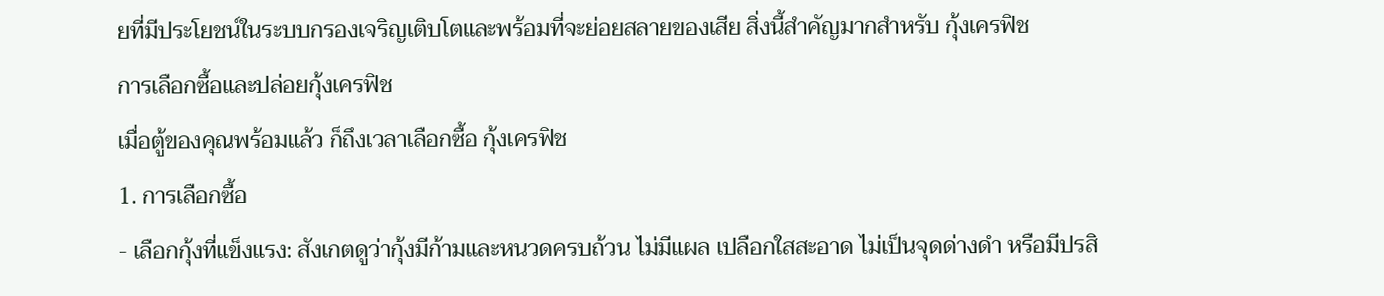ยที่มีประโยชน์ในระบบกรองเจริญเติบโตและพร้อมที่จะย่อยสลายของเสีย สิ่งนี้สำคัญมากสำหรับ กุ้งเครฟิช
การเลือกซื้อและปล่อยกุ้งเครฟิช
เมื่อตู้ของคุณพร้อมแล้ว ก็ถึงเวลาเลือกซื้อ กุ้งเครฟิช
1. การเลือกซื้อ
- เลือกกุ้งที่แข็งแรง: สังเกตดูว่ากุ้งมีก้ามและหนวดครบถ้วน ไม่มีแผล เปลือกใสสะอาด ไม่เป็นจุดด่างดำ หรือมีปรสิ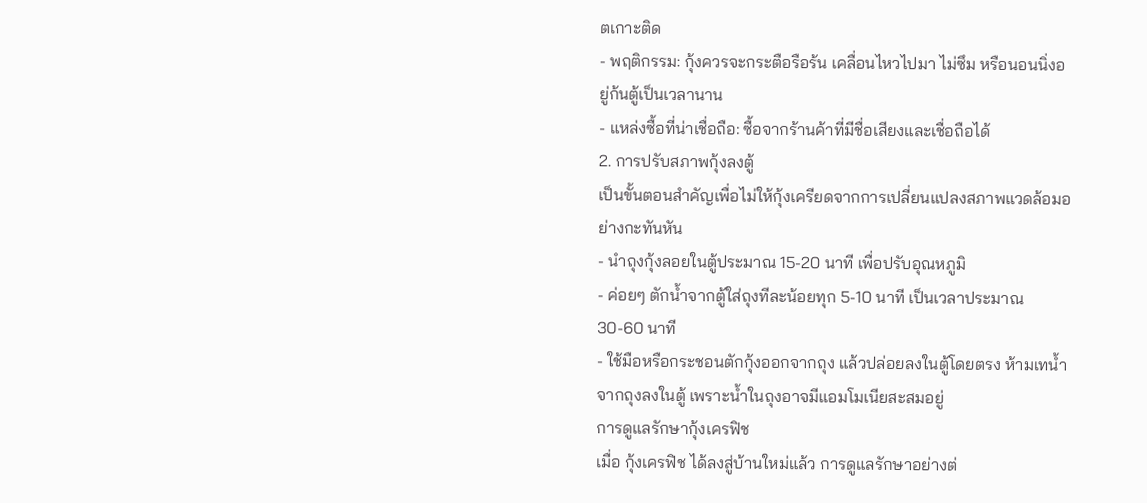ตเกาะติด
- พฤติกรรม: กุ้งควรจะกระตือรือร้น เคลื่อนไหวไปมา ไม่ซึม หรือนอนนิ่งอยู่ก้นตู้เป็นเวลานาน
- แหล่งซื้อที่น่าเชื่อถือ: ซื้อจากร้านค้าที่มีชื่อเสียงและเชื่อถือได้
2. การปรับสภาพกุ้งลงตู้
เป็นขั้นตอนสำคัญเพื่อไม่ให้กุ้งเครียดจากการเปลี่ยนแปลงสภาพแวดล้อมอย่างกะทันหัน
- นำถุงกุ้งลอยในตู้ประมาณ 15-20 นาที เพื่อปรับอุณหภูมิ
- ค่อยๆ ตักน้ำจากตู้ใส่ถุงทีละน้อยทุก 5-10 นาที เป็นเวลาประมาณ 30-60 นาที
- ใช้มือหรือกระชอนตักกุ้งออกจากถุง แล้วปล่อยลงในตู้โดยตรง ห้ามเทน้ำจากถุงลงในตู้ เพราะน้ำในถุงอาจมีแอมโมเนียสะสมอยู่
การดูแลรักษากุ้งเครฟิช
เมื่อ กุ้งเครฟิช ได้ลงสู่บ้านใหม่แล้ว การดูแลรักษาอย่างต่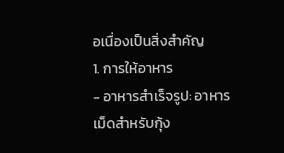อเนื่องเป็นสิ่งสำคัญ
1. การให้อาหาร
- อาหารสำเร็จรูป: อาหารเม็ดสำหรับกุ้ง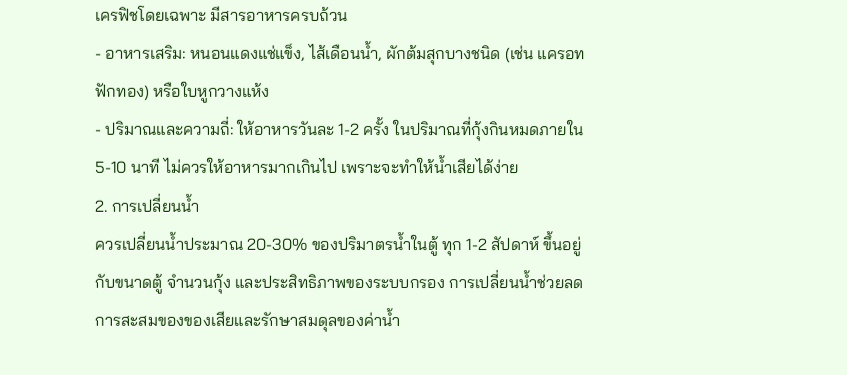เครฟิชโดยเฉพาะ มีสารอาหารครบถ้วน
- อาหารเสริม: หนอนแดงแช่แข็ง, ไส้เดือนน้ำ, ผักต้มสุกบางชนิด (เช่น แครอท ฟักทอง) หรือใบหูกวางแห้ง
- ปริมาณและความถี่: ให้อาหารวันละ 1-2 ครั้ง ในปริมาณที่กุ้งกินหมดภายใน 5-10 นาที ไม่ควรให้อาหารมากเกินไป เพราะจะทำให้น้ำเสียได้ง่าย
2. การเปลี่ยนน้ำ
ควรเปลี่ยนน้ำประมาณ 20-30% ของปริมาตรน้ำในตู้ ทุก 1-2 สัปดาห์ ขึ้นอยู่กับขนาดตู้ จำนวนกุ้ง และประสิทธิภาพของระบบกรอง การเปลี่ยนน้ำช่วยลดการสะสมของของเสียและรักษาสมดุลของค่าน้ำ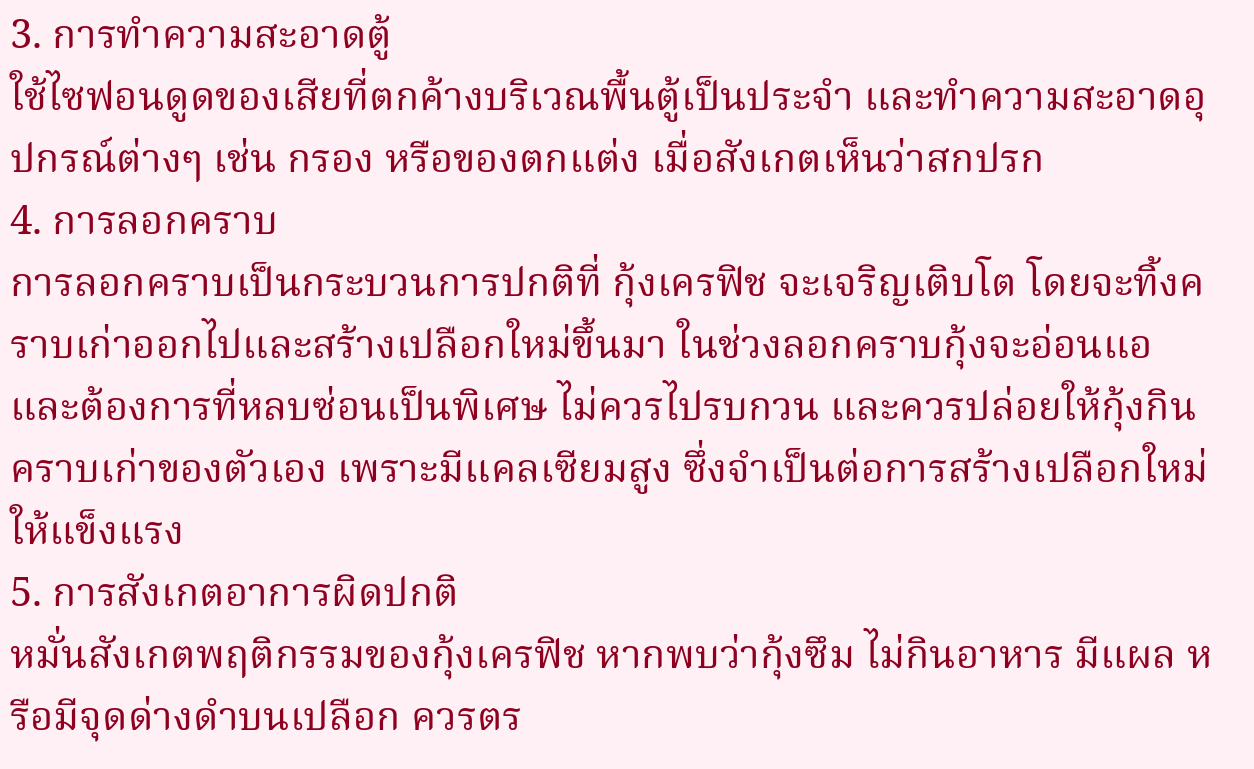3. การทำความสะอาดตู้
ใช้ไซฟอนดูดของเสียที่ตกค้างบริเวณพื้นตู้เป็นประจำ และทำความสะอาดอุปกรณ์ต่างๆ เช่น กรอง หรือของตกแต่ง เมื่อสังเกตเห็นว่าสกปรก
4. การลอกคราบ
การลอกคราบเป็นกระบวนการปกติที่ กุ้งเครฟิช จะเจริญเติบโต โดยจะทิ้งคราบเก่าออกไปและสร้างเปลือกใหม่ขึ้นมา ในช่วงลอกคราบกุ้งจะอ่อนแอและต้องการที่หลบซ่อนเป็นพิเศษ ไม่ควรไปรบกวน และควรปล่อยให้กุ้งกินคราบเก่าของตัวเอง เพราะมีแคลเซียมสูง ซึ่งจำเป็นต่อการสร้างเปลือกใหม่ให้แข็งแรง
5. การสังเกตอาการผิดปกติ
หมั่นสังเกตพฤติกรรมของกุ้งเครฟิช หากพบว่ากุ้งซึม ไม่กินอาหาร มีแผล หรือมีจุดด่างดำบนเปลือก ควรตร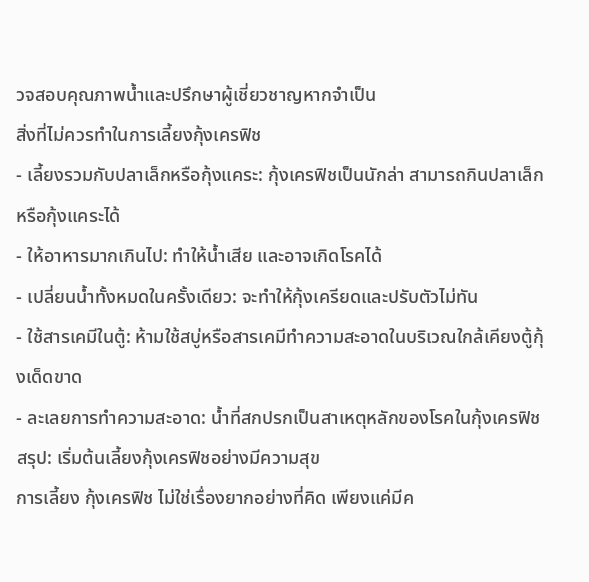วจสอบคุณภาพน้ำและปรึกษาผู้เชี่ยวชาญหากจำเป็น
สิ่งที่ไม่ควรทำในการเลี้ยงกุ้งเครฟิช
- เลี้ยงรวมกับปลาเล็กหรือกุ้งแคระ: กุ้งเครฟิชเป็นนักล่า สามารถกินปลาเล็กหรือกุ้งแคระได้
- ให้อาหารมากเกินไป: ทำให้น้ำเสีย และอาจเกิดโรคได้
- เปลี่ยนน้ำทั้งหมดในครั้งเดียว: จะทำให้กุ้งเครียดและปรับตัวไม่ทัน
- ใช้สารเคมีในตู้: ห้ามใช้สบู่หรือสารเคมีทำความสะอาดในบริเวณใกล้เคียงตู้กุ้งเด็ดขาด
- ละเลยการทำความสะอาด: น้ำที่สกปรกเป็นสาเหตุหลักของโรคในกุ้งเครฟิช
สรุป: เริ่มต้นเลี้ยงกุ้งเครฟิชอย่างมีความสุข
การเลี้ยง กุ้งเครฟิช ไม่ใช่เรื่องยากอย่างที่คิด เพียงแค่มีค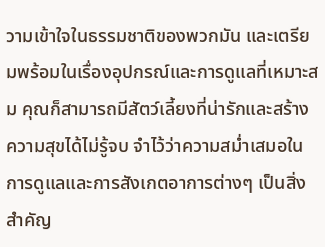วามเข้าใจในธรรมชาติของพวกมัน และเตรียมพร้อมในเรื่องอุปกรณ์และการดูแลที่เหมาะสม คุณก็สามารถมีสัตว์เลี้ยงที่น่ารักและสร้างความสุขได้ไม่รู้จบ จำไว้ว่าความสม่ำเสมอในการดูแลและการสังเกตอาการต่างๆ เป็นสิ่งสำคัญ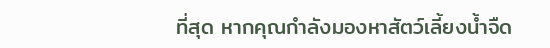ที่สุด หากคุณกำลังมองหาสัตว์เลี้ยงน้ำจืด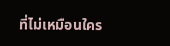ที่ไม่เหมือนใคร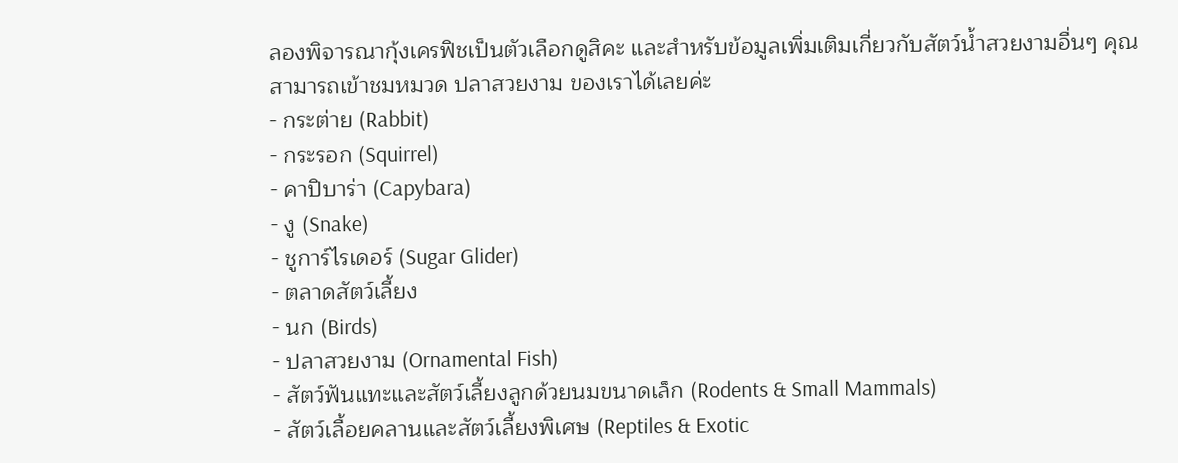ลองพิจารณากุ้งเครฟิชเป็นตัวเลือกดูสิคะ และสำหรับข้อมูลเพิ่มเติมเกี่ยวกับสัตว์น้ำสวยงามอื่นๆ คุณสามารถเข้าชมหมวด ปลาสวยงาม ของเราได้เลยค่ะ
- กระต่าย (Rabbit)
- กระรอก (Squirrel)
- คาปิบาร่า (Capybara)
- งู (Snake)
- ชูการ์ไรเดอร์ (Sugar Glider)
- ตลาดสัตว์เลี้ยง
- นก (Birds)
- ปลาสวยงาม (Ornamental Fish)
- สัตว์ฟันแทะและสัตว์เลี้ยงลูกด้วยนมขนาดเล็ก (Rodents & Small Mammals)
- สัตว์เลื้อยคลานและสัตว์เลี้ยงพิเศษ (Reptiles & Exotic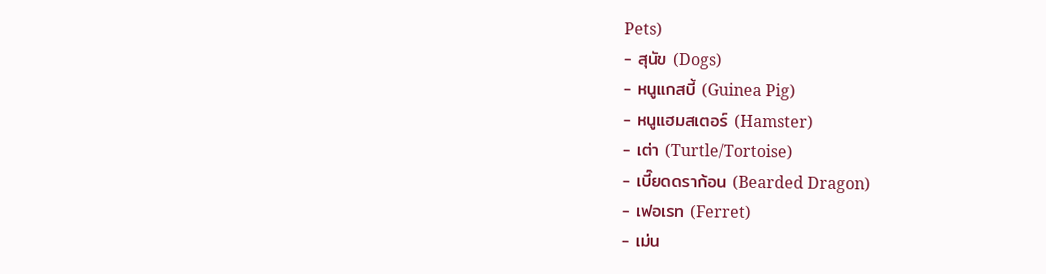Pets)
- สุนัข (Dogs)
- หนูแกสบี้ (Guinea Pig)
- หนูแฮมสเตอร์ (Hamster)
- เต่า (Turtle/Tortoise)
- เบี๊ยดดราก้อน (Bearded Dragon)
- เฟอเรท (Ferret)
- เม่น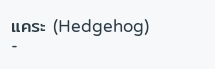แคระ (Hedgehog)
-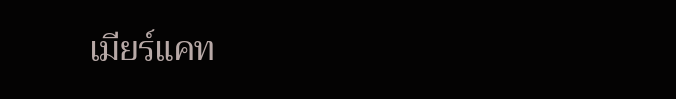เมียร์แคท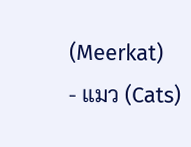(Meerkat)
- แมว (Cats)